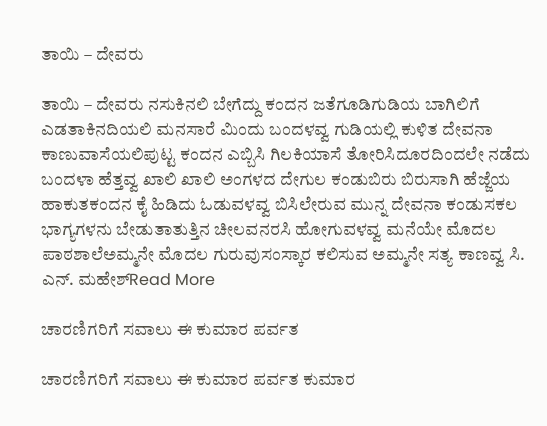ತಾಯಿ – ದೇವರು

ತಾಯಿ – ದೇವರು ನಸುಕಿನಲಿ ಬೇಗೆದ್ದು ಕಂದನ ಜತೆಗೂಡಿಗುಡಿಯ ಬಾಗಿಲಿಗೆ ಎಡತಾಕಿನದಿಯಲಿ ಮನಸಾರೆ ಮಿಂದು ಬಂದಳವ್ವ ಗುಡಿಯಲ್ಲಿ ಕುಳಿತ ದೇವನಾ ಕಾಣುವಾಸೆಯಲಿಪುಟ್ಟ ಕಂದನ ಎಬ್ಬಿಸಿ ಗಿಲಕಿಯಾಸೆ ತೋರಿಸಿದೂರದಿಂದಲೇ ನಡೆದು ಬಂದಳಾ ಹೆತ್ತವ್ವ ಖಾಲಿ ಖಾಲಿ ಅಂಗಳದ ದೇಗುಲ ಕಂಡುಬಿರು ಬಿರುಸಾಗಿ ಹೆಜ್ಜೆಯ ಹಾಕುತಕಂದನ ಕೈ ಹಿಡಿದು ಓಡುವಳವ್ವ ಬಿಸಿಲೇರುವ ಮುನ್ನ ದೇವನಾ ಕಂಡುಸಕಲ ಭಾಗ್ಯಗಳನು ಬೇಡುತಾತುತ್ತಿನ ಚೀಲವನರಸಿ ಹೋಗುವಳವ್ವ ಮನೆಯೇ ಮೊದಲ ಪಾಠಶಾಲೆಅಮ್ಮನೇ ಮೊದಲ ಗುರುವುಸಂಸ್ಕಾರ ಕಲಿಸುವ ಅಮ್ಮನೇ ಸತ್ಯ ಕಾಣವ್ವ ಸಿ. ಎನ್. ಮಹೇಶ್Read More

ಚಾರಣಿಗರಿಗೆ ಸವಾಲು ಈ ಕುಮಾರ ಪರ್ವತ

ಚಾರಣಿಗರಿಗೆ ಸವಾಲು ಈ ಕುಮಾರ ಪರ್ವತ ಕುಮಾರ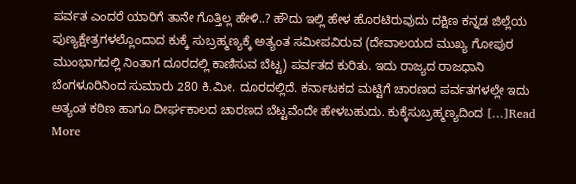ಪರ್ವತ ಎಂದರೆ ಯಾರಿಗೆ ತಾನೇ ಗೊತ್ತಿಲ್ಲ ಹೇಳಿ..? ಹೌದು ಇಲ್ಲಿ ಹೇಳ ಹೊರಟಿರುವುದು ದಕ್ಷಿಣ ಕನ್ನಡ ಜಿಲ್ಲೆಯ ಪುಣ್ಯಕ್ಷೇತ್ರಗಳಲ್ಲೊಂದಾದ ಕುಕ್ಕೆ ಸುಬ್ರಹ್ಮಣ್ಯಕ್ಕೆ ಅತ್ಯಂತ ಸಮೀಪವಿರುವ (ದೇವಾಲಯದ ಮುಖ್ಯ ಗೋಪುರ ಮುಂಭಾಗದಲ್ಲಿ ನಿಂತಾಗ ದೂರದಲ್ಲಿ ಕಾಣಿಸುವ ಬೆಟ್ಟ) ಪರ್ವತದ ಕುರಿತು. ಇದು ರಾಜ್ಯದ ರಾಜಧಾನಿ ಬೆಂಗಳೂರಿನಿಂದ ಸುಮಾರು 280 ಕಿ.ಮೀ. ದೂರದಲ್ಲಿದೆ. ಕರ್ನಾಟಕದ ಮಟ್ಟಿಗೆ ಚಾರಣದ ಪರ್ವತಗಳಲ್ಲೇ ಇದು ಅತ್ಯಂತ ಕಠಿಣ ಹಾಗೂ ದೀರ್ಘಕಾಲದ ಚಾರಣದ ಬೆಟ್ಟವೆಂದೇ ಹೇಳಬಹುದು. ಕುಕ್ಕೆಸುಬ್ರಹ್ಮಣ್ಯದಿಂದ […]Read More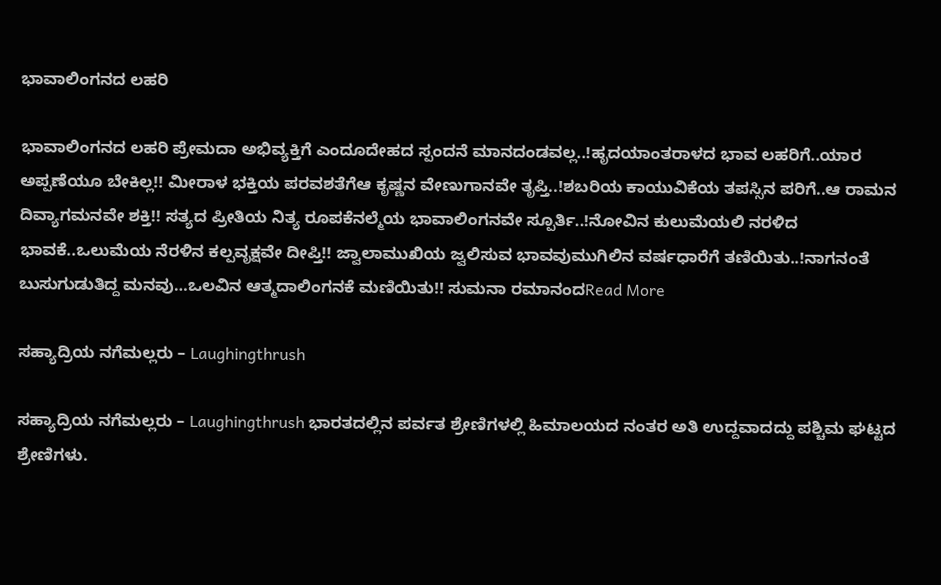ಭಾವಾಲಿಂಗನದ ಲಹರಿ

ಭಾವಾಲಿಂಗನದ ಲಹರಿ ಪ್ರೇಮದಾ ಅಭಿವ್ಯಕ್ತಿಗೆ ಎಂದೂದೇಹದ ಸ್ಪಂದನೆ ಮಾನದಂಡವಲ್ಲ..!ಹೃದಯಾಂತರಾಳದ ಭಾವ ಲಹರಿಗೆ..ಯಾರ ಅಪ್ಪಣೆಯೂ ಬೇಕಿಲ್ಲ!! ಮೀರಾಳ ಭಕ್ತಿಯ ಪರವಶತೆಗೆಆ ಕೃಷ್ಣನ ವೇಣುಗಾನವೇ ತೃಪ್ತಿ..!ಶಬರಿಯ ಕಾಯುವಿಕೆಯ ತಪಸ್ಸಿನ ಪರಿಗೆ‌..ಆ ರಾಮನ ದಿವ್ಯಾಗಮನವೇ ಶಕ್ತಿ!! ಸತ್ಯದ ಪ್ರೀತಿಯ ನಿತ್ಯ ರೂಪಕೆನಲ್ಮೆಯ ಭಾವಾಲಿಂಗನವೇ ಸ್ಪೂರ್ತಿ..!ನೋವಿನ ಕುಲುಮೆಯಲಿ ನರಳಿದ ಭಾವಕೆ..ಒಲುಮೆಯ ನೆರಳಿನ ಕಲ್ಪವೃಕ್ಷವೇ ದೀಪ್ತಿ!! ಜ್ವಾಲಾಮುಖಿಯ ಜ್ವಲಿಸುವ ಭಾವವುಮುಗಿಲಿನ ವರ್ಷಧಾರೆಗೆ ತಣಿಯಿತು..!ನಾಗನಂತೆ ಬುಸುಗುಡುತಿದ್ದ ಮನವು…ಒಲವಿನ ಆತ್ಮದಾಲಿಂಗನಕೆ ಮಣಿಯಿತು!! ಸುಮನಾ ರಮಾನಂದRead More

ಸಹ್ಯಾದ್ರಿಯ ನಗೆಮಲ್ಲರು – Laughingthrush

ಸಹ್ಯಾದ್ರಿಯ ನಗೆಮಲ್ಲರು – Laughingthrush ಭಾರತದಲ್ಲಿನ ಪರ್ವತ ಶ್ರೇಣಿಗಳಲ್ಲಿ ಹಿಮಾಲಯದ ನಂತರ ಅತಿ ಉದ್ದವಾದದ್ದು ಪಶ್ಚಿಮ ಘಟ್ಟದ ಶ್ರೇಣಿಗಳು.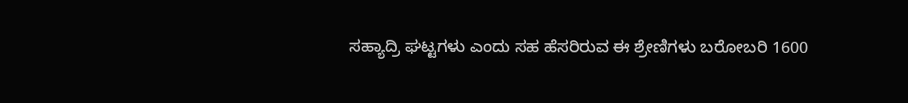ಸಹ್ಯಾದ್ರಿ ಘಟ್ಟಗಳು ಎಂದು ಸಹ ಹೆಸರಿರುವ ಈ ಶ್ರೇಣಿಗಳು ಬರೋಬರಿ 1600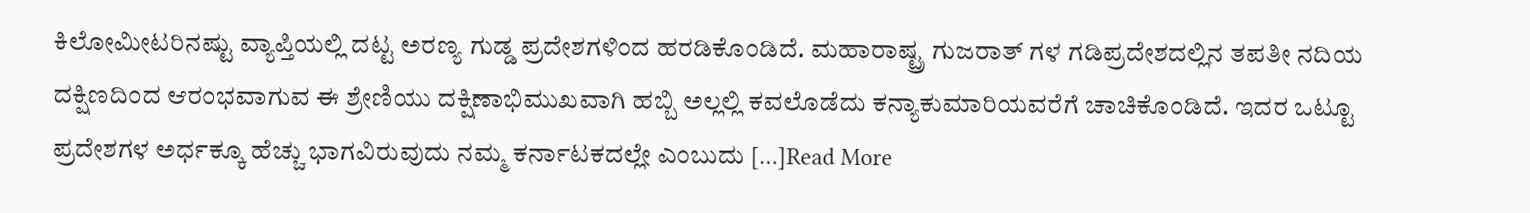ಕಿಲೋಮೀಟರಿನಷ್ಟು ವ್ಯಾಪ್ತಿಯಲ್ಲಿ ದಟ್ಟ ಅರಣ್ಯ ಗುಡ್ಡ ಪ್ರದೇಶಗಳಿಂದ ಹರಡಿಕೊಂಡಿದೆ. ಮಹಾರಾಷ್ಟ್ರ ಗುಜರಾತ್‌ ಗಳ ಗಡಿಪ್ರದೇಶದಲ್ಲಿನ ತಪತೀ ನದಿಯ ದಕ್ಷಿಣದಿಂದ ಆರಂಭವಾಗುವ ಈ ಶ್ರೇಣಿಯು ದಕ್ಷಿಣಾಭಿಮುಖವಾಗಿ ಹಬ್ಬಿ ಅಲ್ಲಲ್ಲಿ ಕವಲೊಡೆದು ಕನ್ಯಾಕುಮಾರಿಯವರೆಗೆ ಚಾಚಿಕೊಂಡಿದೆ. ಇದರ ಒಟ್ಟೂ ಪ್ರದೇಶಗಳ ಅರ್ಧಕ್ಕೂ ಹೆಚ್ಚು ಭಾಗವಿರುವುದು ನಮ್ಮ ಕರ್ನಾಟಕದಲ್ಲೇ ಎಂಬುದು […]Read More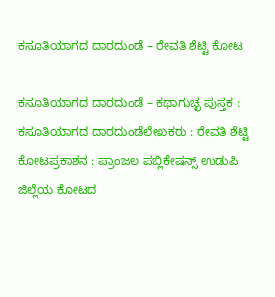ಕಸೂತಿಯಾಗದ ದಾರದುಂಡೆ – ರೇವತಿ ಶೆಟ್ಟಿ ಕೋಟ

ಕಸೂತಿಯಾಗದ ದಾರದುಂಡೆ – ಕಥಾಗುಚ್ಛ ಪುಸ್ತಕ : ಕಸೂತಿಯಾಗದ ದಾರದುಂಡೆಲೇಖಕರು : ರೇವತಿ ಶೆಟ್ಟಿ ಕೋಟಪ್ರಕಾಶನ : ಪ್ರಾಂಜಲ ಪಬ್ಲಿಕೇಷನ್ಸ್ ಉಡುಪಿ ಜಿಲ್ಲೆಯ ಕೋಟದ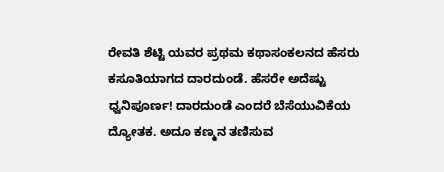ರೇವತಿ ಶೆಟ್ಟಿ ಯವರ ಪ್ರಥಮ ಕಥಾಸಂಕಲನದ ಹೆಸರು ಕಸೂತಿಯಾಗದ ದಾರದುಂಡೆ. ಹೆಸರೇ ಅದೆಷ್ಟು ಧ್ವನಿಪೂರ್ಣ! ದಾರದುಂಡೆ ಎಂದರೆ ಬೆಸೆಯುವಿಕೆಯ ದ್ಯೋತಕ. ಅದೂ ಕಣ್ಮನ ತಣಿಸುವ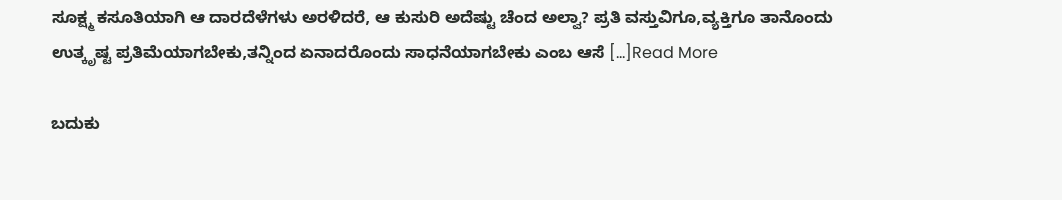ಸೂಕ್ಷ್ಮ ಕಸೂತಿಯಾಗಿ ಆ ದಾರದೆಳೆಗಳು ಅರಳಿದರೆ, ಆ ಕುಸುರಿ ಅದೆಷ್ಟು ಚೆಂದ ಅಲ್ವಾ? ಪ್ರತಿ ವಸ್ತುವಿಗೂ,ವ್ಯಕ್ತಿಗೂ ತಾನೊಂದು ಉತ್ಕೃಷ್ಟ ಪ್ರತಿಮೆಯಾಗಬೇಕು,ತನ್ನಿಂದ ಏನಾದರೊಂದು ಸಾಧನೆಯಾಗಬೇಕು ಎಂಬ ಆಸೆ […]Read More

ಬದುಕು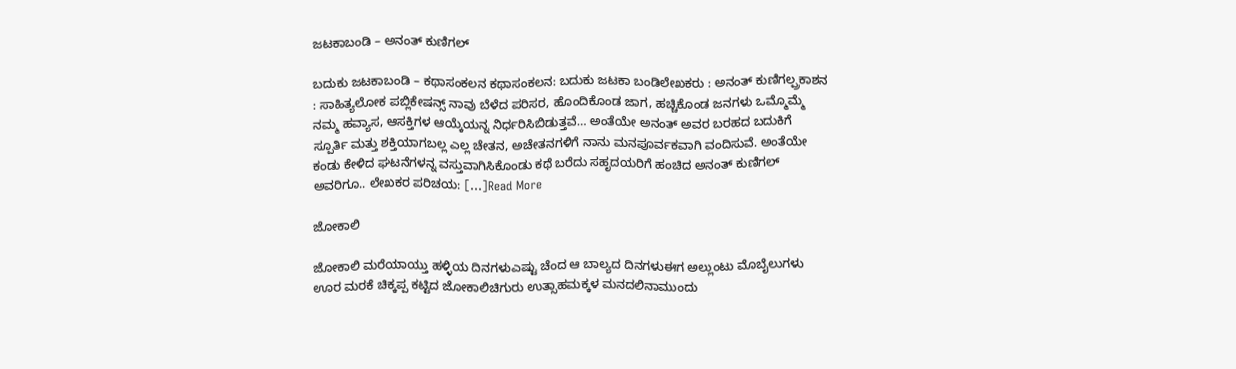ಜಟಕಾಬಂಡಿ – ಅನಂತ್ ಕುಣಿಗಲ್

ಬದುಕು ಜಟಕಾಬಂಡಿ – ಕಥಾಸಂಕಲನ ಕಥಾಸಂಕಲನ: ಬದುಕು ಜಟಕಾ ಬಂಡಿಲೇಖಕರು : ಅನಂತ್ ಕುಣಿಗಲ್ಪ್ರಕಾಶನ : ಸಾಹಿತ್ಯಲೋಕ ಪಬ್ಲಿಕೇಷನ್ಸ್ ನಾವು ಬೆಳೆದ ಪರಿಸರ, ಹೊಂದಿಕೊಂಡ ಜಾಗ, ಹಚ್ಚಿಕೊಂಡ ಜನಗಳು ಒಮ್ಮೊಮ್ಮೆ ನಮ್ಮ ಹವ್ಯಾಸ, ಆಸಕ್ತಿಗಳ ಆಯ್ಕೆಯನ್ನ ನಿರ್ಧರಿಸಿಬಿಡುತ್ತವೆ… ಅಂತೆಯೇ ಅನಂತ್ ಅವರ ಬರಹದ ಬದುಕಿಗೆ ಸ್ಪೂರ್ತಿ ಮತ್ತು ಶಕ್ತಿಯಾಗಬಲ್ಲ ಎಲ್ಲ ಚೇತನ, ಅಚೇತನಗಳಿಗೆ ನಾನು ಮನಪೂರ್ವಕವಾಗಿ ವಂದಿಸುವೆ. ಅಂತೆಯೇ ಕಂಡು ಕೇಳಿದ ಘಟನೆಗಳನ್ನ ವಸ್ತುವಾಗಿಸಿಕೊಂಡು ಕಥೆ ಬರೆದು ಸಹೃದಯರಿಗೆ ಹಂಚಿದ ಅನಂತ್ ಕುಣಿಗಲ್ ಅವರಿಗೂ.. ಲೇಖಕರ ಪರಿಚಯ: […]Read More

ಜೋಕಾಲಿ

ಜೋಕಾಲಿ ಮರೆಯಾಯ್ತು ಹಳ್ಳಿಯ ದಿನಗಳುಎಷ್ಟು ಚೆಂದ ಆ ಬಾಲ್ಯದ ದಿನಗಳುಈಗ ಅಲ್ಲುಂಟು ಮೊಬೈಲುಗಳು ಊರ ಮರಕೆ ಚಿಕ್ಕಪ್ಪ ಕಟ್ಟಿದ ಜೋಕಾಲಿಚಿಗುರು ಉತ್ಸಾಹಮಕ್ಕಳ ಮನದಲಿನಾಮುಂದು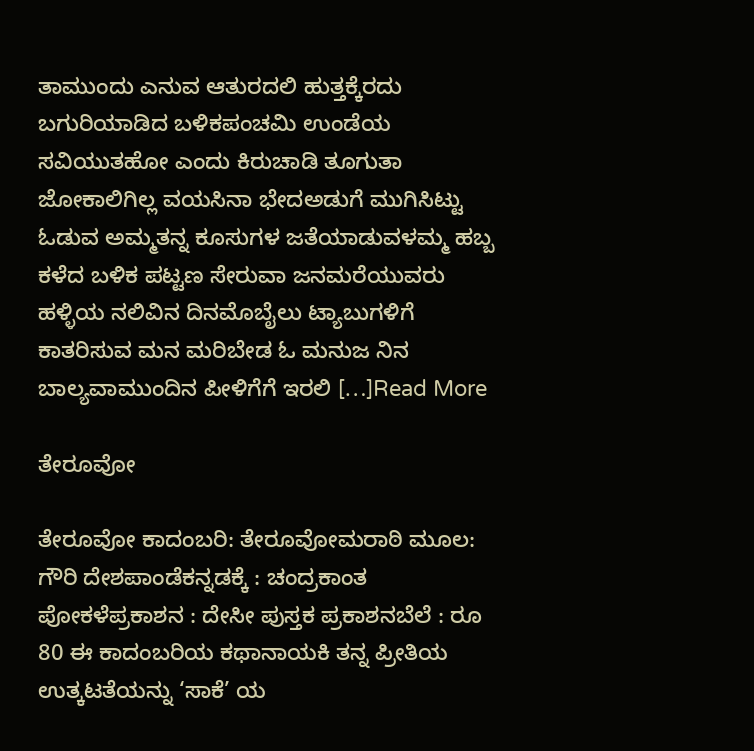ತಾಮುಂದು ಎನುವ ಆತುರದಲಿ ಹುತ್ತಕ್ಕೆರದು ಬಗುರಿಯಾಡಿದ ಬಳಿಕಪಂಚಮಿ ಉಂಡೆಯ ಸವಿಯುತಹೋ ಎಂದು ಕಿರುಚಾಡಿ ತೂಗುತಾ ಜೋಕಾಲಿಗಿಲ್ಲ ವಯಸಿನಾ ಭೇದಅಡುಗೆ ಮುಗಿಸಿಟ್ಟು ಓಡುವ ಅಮ್ಮತನ್ನ ಕೂಸುಗಳ ಜತೆಯಾಡುವಳಮ್ಮ ಹಬ್ಬ ಕಳೆದ ಬಳಿಕ ಪಟ್ಟಣ ಸೇರುವಾ ಜನಮರೆಯುವರು ಹಳ್ಳಿಯ ನಲಿವಿನ ದಿನಮೊಬೈಲು ಟ್ಯಾಬುಗಳಿಗೆ ಕಾತರಿಸುವ ಮನ ಮರಿಬೇಡ ಓ ಮನುಜ ನಿನ ಬಾಲ್ಯವಾಮುಂದಿನ ಪೀಳಿಗೆಗೆ ಇರಲಿ […]Read More

ತೇರೂವೋ

ತೇರೂವೋ ಕಾದಂಬರಿ: ತೇರೂವೋಮರಾಠಿ ಮೂಲ: ಗೌರಿ ದೇಶಪಾಂಡೆಕನ್ನಡಕ್ಕೆ : ಚಂದ್ರಕಾಂತ ಪೋಕಳೆಪ್ರಕಾಶನ : ದೇಸೀ ಪುಸ್ತಕ ಪ್ರಕಾಶನಬೆಲೆ : ರೂ 80 ಈ ಕಾದಂಬರಿಯ ಕಥಾನಾಯಕಿ ತನ್ನ ಪ್ರೀತಿಯ ಉತ್ಕಟತೆಯನ್ನು ‘ಸಾಕೆ’ ಯ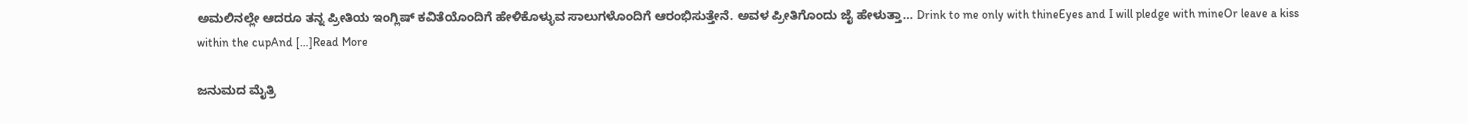ಅಮಲಿನಲ್ಲೇ ಆದರೂ ತನ್ನ ಪ್ರೀತಿಯ ಇಂಗ್ಲಿಷ್ ಕವಿತೆಯೊಂದಿಗೆ ಹೇಳಿಕೊಳ್ಳುವ ಸಾಲುಗಳೊಂದಿಗೆ ಆರಂಭಿಸುತ್ತೇನೆ. ಅವಳ ಪ್ರೀತಿಗೊಂದು ಜೈ ಹೇಳುತ್ತಾ… Drink to me only with thineEyes and I will pledge with mineOr leave a kiss within the cupAnd […]Read More

ಜನುಮದ ಮೈತ್ರಿ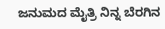ಜನುಮದ ಮೈತ್ರಿ ನಿನ್ನ ಬೆರಗಿನ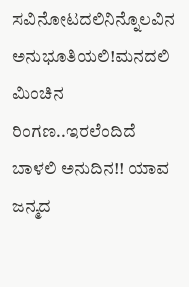ಸವಿನೋಟದಲಿನಿನ್ನೊಲವಿನ ಅನುಭೂತಿಯಲಿ!ಮನದಲಿ ಮಿಂಚಿನ ರಿಂಗಣ..ಇರಲೆಂದಿದೆ ಬಾಳಲಿ ಅನುದಿನ!! ಯಾವ ಜನ್ಮದ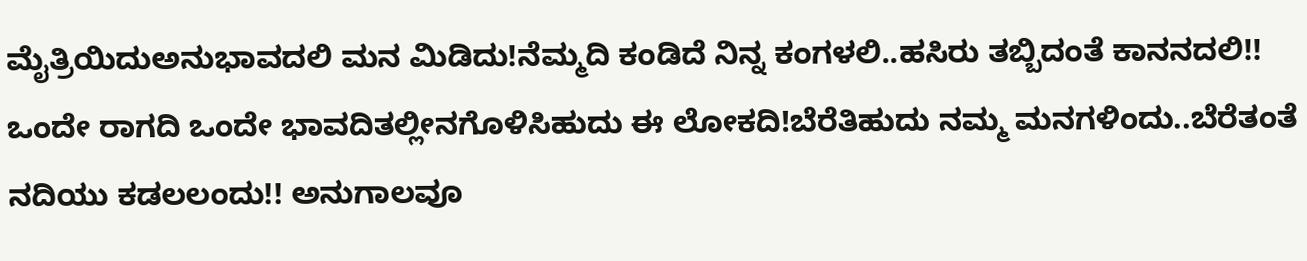ಮೈತ್ರಿಯಿದುಅನುಭಾವದಲಿ ಮನ ಮಿಡಿದು!ನೆಮ್ಮದಿ ಕಂಡಿದೆ ನಿನ್ನ ಕಂಗಳಲಿ..ಹಸಿರು ತಬ್ಬಿದಂತೆ ಕಾನನದಲಿ!! ಒಂದೇ ರಾಗದಿ ಒಂದೇ ಭಾವದಿತಲ್ಲೀನಗೊಳಿಸಿಹುದು ಈ ಲೋಕದಿ!ಬೆರೆತಿಹುದು ನಮ್ಮ ಮನಗಳಿಂದು..ಬೆರೆತಂತೆ ನದಿಯು ಕಡಲಲಂದು!! ಅನುಗಾಲವೂ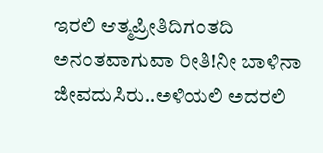ಇರಲಿ ಆತ್ಮಪ್ರೀತಿದಿಗಂತದಿ ಅನಂತವಾಗುವಾ ರೀತಿ!ನೀ ಬಾಳಿನಾ ಜೀವದುಸಿರು..ಅಳಿಯಲಿ ಅದರಲಿ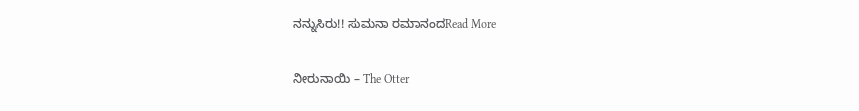ನನ್ನುಸಿರು!! ಸುಮನಾ ರಮಾನಂದRead More

ನೀರುನಾಯಿ – The Otter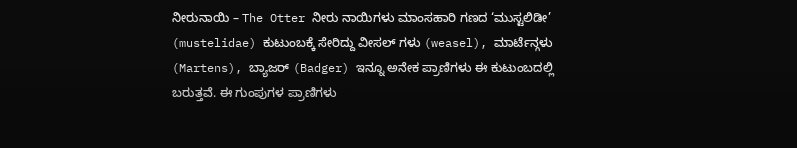ನೀರುನಾಯಿ – The Otter ನೀರು ನಾಯಿಗಳು ಮಾಂಸಹಾರಿ ಗಣದ ‘ಮುಸ್ಟಲಿಡೀ’ (mustelidae) ಕುಟುಂಬಕ್ಕೆ ಸೇರಿದ್ದು ವೀಸಲ್ ಗಳು (weasel), ಮಾರ್ಟೆನ್ಗಳು (Martens), ಬ್ಯಾಜರ್ (Badger) ಇನ್ನೂ ಅನೇಕ ಪ್ರಾಣಿಗಳು ಈ ಕುಟುಂಬದಲ್ಲಿ ಬರುತ್ತವೆ. ಈ ಗುಂಪುಗಳ ಪ್ರಾಣಿಗಳು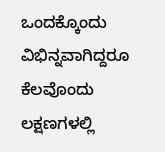ಒಂದಕ್ಕೊಂದು ವಿಭಿನ್ನವಾಗಿದ್ದರೂ ಕೆಲವೊಂದು ಲಕ್ಷಣಗಳಲ್ಲಿ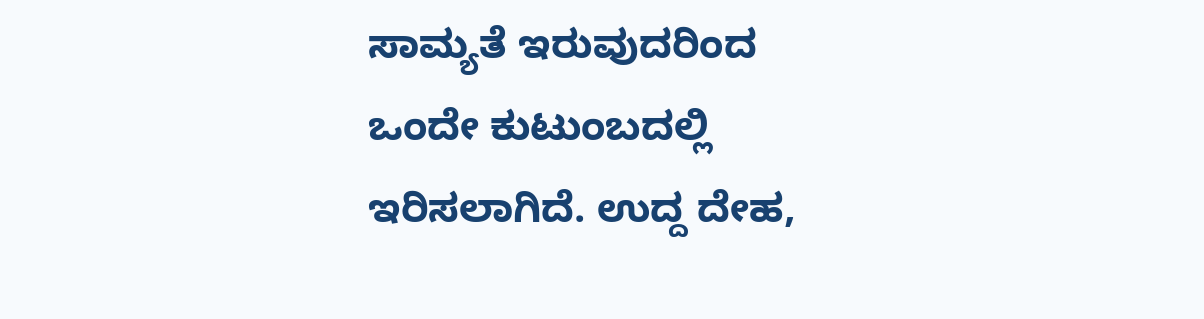ಸಾಮ್ಯತೆ ಇರುವುದರಿಂದ ಒಂದೇ ಕುಟುಂಬದಲ್ಲಿ ಇರಿಸಲಾಗಿದೆ. ಉದ್ದ ದೇಹ,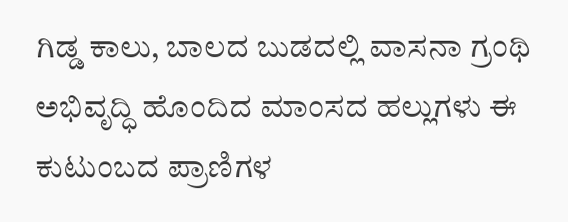ಗಿಡ್ಡ ಕಾಲು, ಬಾಲದ ಬುಡದಲ್ಲಿ ವಾಸನಾ ಗ್ರಂಥಿ ಅಭಿವೃದ್ಧಿ ಹೊಂದಿದ ಮಾಂಸದ ಹಲ್ಲುಗಳು ಈ ಕುಟುಂಬದ ಪ್ರಾಣಿಗಳ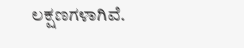ಲಕ್ಷಣಗಳಾಗಿವೆ.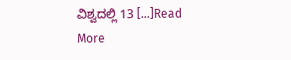ವಿಶ್ವದಲ್ಲಿ 13 […]Read More